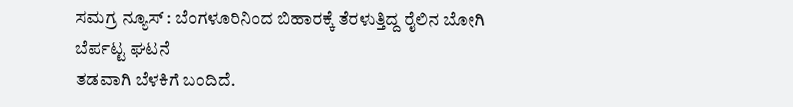ಸಮಗ್ರ ನ್ಯೂಸ್ : ಬೆಂಗಳೂರಿನಿಂದ ಬಿಹಾರಕ್ಕೆ ತೆರಳುತ್ತಿದ್ದ ರೈಲಿನ ಬೋಗಿ ಬೆರ್ಪಟ್ಟ ಘಟನೆ
ತಡವಾಗಿ ಬೆಳಕಿಗೆ ಬಂದಿದೆ.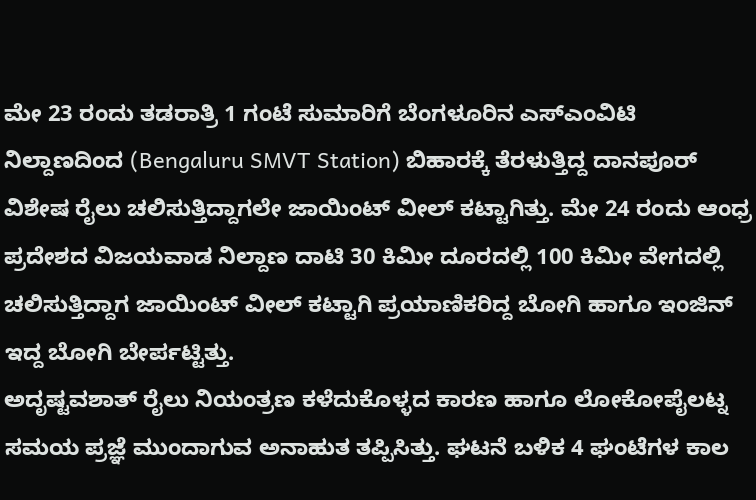ಮೇ 23 ರಂದು ತಡರಾತ್ರಿ 1 ಗಂಟೆ ಸುಮಾರಿಗೆ ಬೆಂಗಳೂರಿನ ಎಸ್ಎಂವಿಟಿ ನಿಲ್ದಾಣದಿಂದ (Bengaluru SMVT Station) ಬಿಹಾರಕ್ಕೆ ತೆರಳುತ್ತಿದ್ದ ದಾನಪೂರ್ ವಿಶೇಷ ರೈಲು ಚಲಿಸುತ್ತಿದ್ದಾಗಲೇ ಜಾಯಿಂಟ್ ವೀಲ್ ಕಟ್ಟಾಗಿತ್ತು. ಮೇ 24 ರಂದು ಆಂಧ್ರ ಪ್ರದೇಶದ ವಿಜಯವಾಡ ನಿಲ್ದಾಣ ದಾಟಿ 30 ಕಿಮೀ ದೂರದಲ್ಲಿ 100 ಕಿಮೀ ವೇಗದಲ್ಲಿ ಚಲಿಸುತ್ತಿದ್ದಾಗ ಜಾಯಿಂಟ್ ವೀಲ್ ಕಟ್ಟಾಗಿ ಪ್ರಯಾಣಿಕರಿದ್ದ ಬೋಗಿ ಹಾಗೂ ಇಂಜಿನ್ ಇದ್ದ ಬೋಗಿ ಬೇರ್ಪಟ್ಟಿತ್ತು.
ಅದೃಷ್ಟವಶಾತ್ ರೈಲು ನಿಯಂತ್ರಣ ಕಳೆದುಕೊಳ್ಳದ ಕಾರಣ ಹಾಗೂ ಲೋಕೋಪೈಲಟ್ನ ಸಮಯ ಪ್ರಜ್ಞೆ ಮುಂದಾಗುವ ಅನಾಹುತ ತಪ್ಪಿಸಿತ್ತು. ಘಟನೆ ಬಳಿಕ 4 ಘಂಟೆಗಳ ಕಾಲ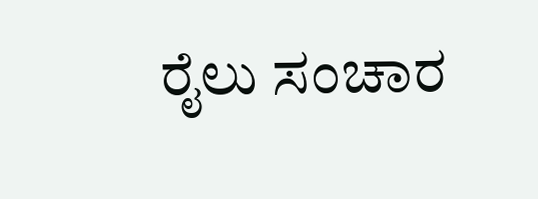ರೈಲು ಸಂಚಾರ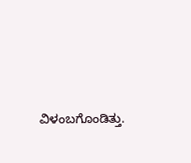ವಿಳಂಬಗೊಂಡಿತ್ತು.